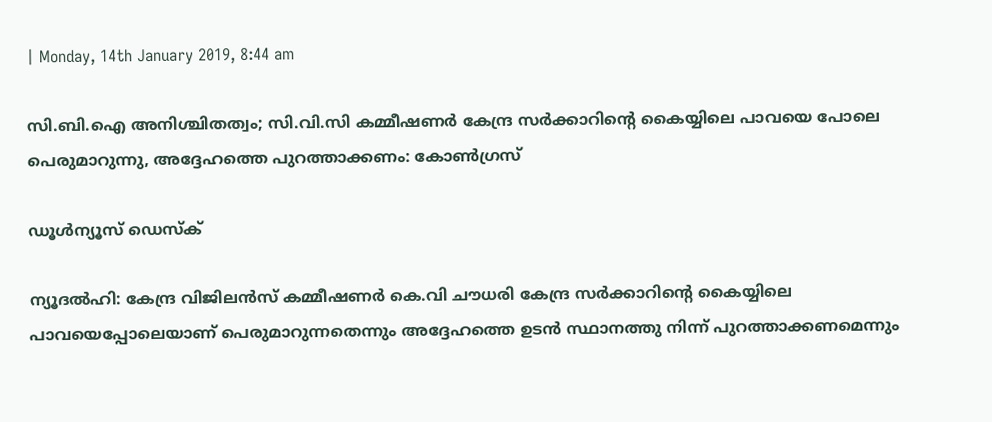| Monday, 14th January 2019, 8:44 am

സി.ബി.ഐ അനിശ്ചിതത്വം; സി.വി.സി കമ്മീഷണര്‍ കേന്ദ്ര സര്‍ക്കാറിന്റെ കൈയ്യിലെ പാവയെ പോലെ പെരുമാറുന്നു, അദ്ദേഹത്തെ പുറത്താക്കണം: കോണ്‍ഗ്രസ്

ഡൂള്‍ന്യൂസ് ഡെസ്‌ക്

ന്യൂദല്‍ഹി: കേന്ദ്ര വിജിലന്‍സ് കമ്മീഷണര്‍ കെ.വി ചൗധരി കേന്ദ്ര സര്‍ക്കാറിന്റെ കൈയ്യിലെ പാവയെപ്പോലെയാണ് പെരുമാറുന്നതെന്നും അദ്ദേഹത്തെ ഉടന്‍ സ്ഥാനത്തു നിന്ന് പുറത്താക്കണമെന്നും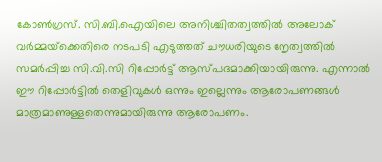കോണ്‍ഗ്രസ്. സി.ബി.ഐയിലെ അനിശ്ചിതത്വത്തില്‍ അലോക് വര്‍മ്മയ്‌ക്കെതിരെ നടപടി എടുത്തത് ചൗധരിയുടെ നേൃത്വത്തില്‍ സമര്‍പ്പിച്ച സി.വി.സി റിപ്പോര്‍ട്ട് ആസ്പദമാക്കിയായിരുന്നു. എന്നാല്‍ ഈ റിപ്പോര്‍ട്ടില്‍ തെളിവുകള്‍ ഒന്നും ഇല്ലെന്നും ആരോപണങ്ങള്‍ മാത്രമാണുള്ളതെന്നുമായിരുന്നു ആരോപണം.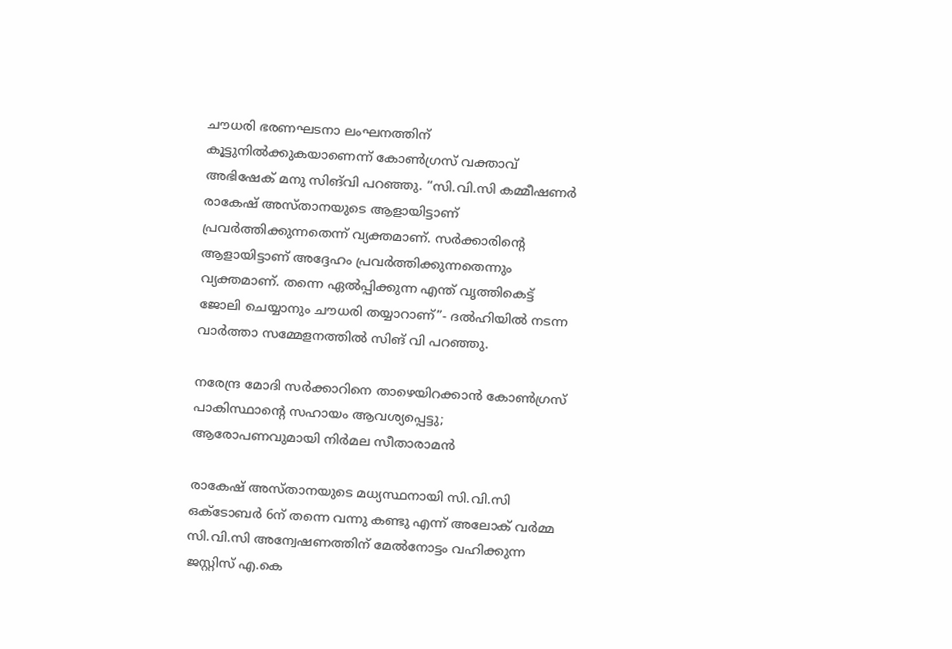ചൗധരി ഭരണഘടനാ ലംഘനത്തിന് കൂട്ടുനില്‍ക്കുകയാണെന്ന് കോണ്‍ഗ്രസ് വക്താവ് അഭിഷേക് മനു സിങ്‌വി പറഞ്ഞു. “സി.വി.സി കമ്മീഷണര്‍ രാകേഷ് അസ്താനയുടെ ആളായിട്ടാണ് പ്രവര്‍ത്തിക്കുന്നതെന്ന് വ്യക്തമാണ്. സര്‍ക്കാരിന്റെ ആളായിട്ടാണ് അദ്ദേഹം പ്രവര്‍ത്തിക്കുന്നതെന്നും വ്യക്തമാണ്. തന്നെ ഏല്‍പ്പിക്കുന്ന എന്ത് വൃത്തികെട്ട് ജോലി ചെയ്യാനും ചൗധരി തയ്യാറാണ്”- ദല്‍ഹിയില്‍ നടന്ന വാര്‍ത്താ സമ്മേളനത്തില്‍ സിങ് വി പറഞ്ഞു.

നരേന്ദ്ര മോദി സര്‍ക്കാറിനെ താഴെയിറക്കാന്‍ കോണ്‍ഗ്രസ് പാകിസ്ഥാന്റെ സഹായം ആവശ്യപ്പെട്ടു; ആരോപണവുമായി നിര്‍മല സീതാരാമന്‍

രാകേഷ് അസ്താനയുടെ മധ്യസ്ഥനായി സി.വി.സി ഒക്ടോബര്‍ 6ന് തന്നെ വന്നു കണ്ടു എന്ന് അലോക് വര്‍മ്മ സി.വി.സി അന്വേഷണത്തിന് മേല്‍നോട്ടം വഹിക്കുന്ന ജസ്റ്റിസ് എ.കെ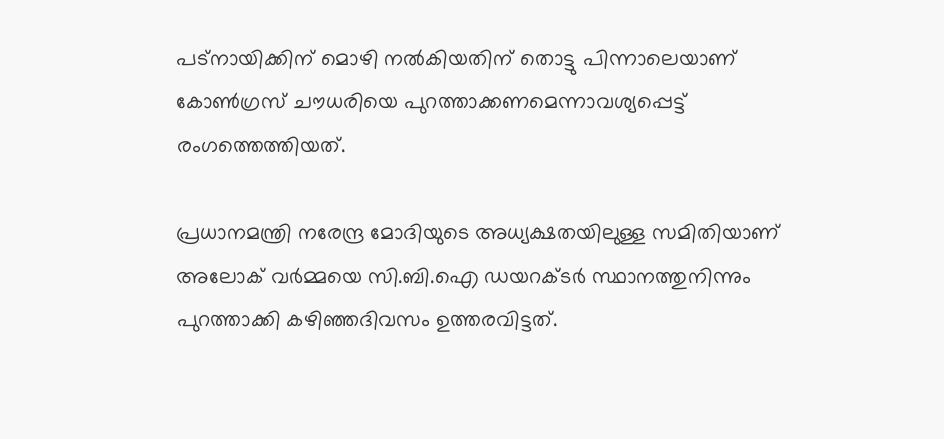പട്‌നായിക്കിന് മൊഴി നല്‍കിയതിന് തൊട്ടു പിന്നാലെയാണ് കോണ്‍ഗ്രസ് ചൗധരിയെ പുറത്താക്കണമെന്നാവശ്യപ്പെട്ട് രംഗത്തെത്തിയത്.

പ്രധാനമന്ത്രി നരേന്ദ്ര മോദിയുടെ അധ്യക്ഷതയിലുള്ള സമിതിയാണ് അലോക് വര്‍മ്മയെ സി.ബി.ഐ ഡയറക്ടര്‍ സ്ഥാനത്തുനിന്നും പുറത്താക്കി കഴിഞ്ഞദിവസം ഉത്തരവിട്ടത്.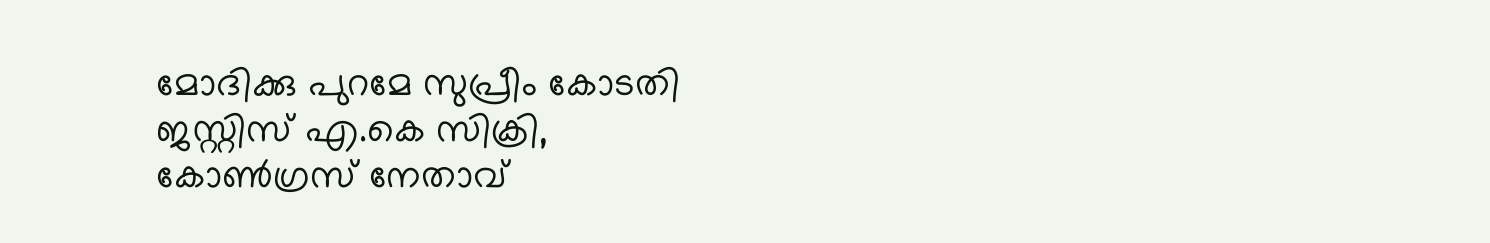മോദിക്കു പുറമേ സുപ്രീം കോടതി ജസ്റ്റിസ് എ.കെ സിക്രി, കോണ്‍ഗ്രസ് നേതാവ്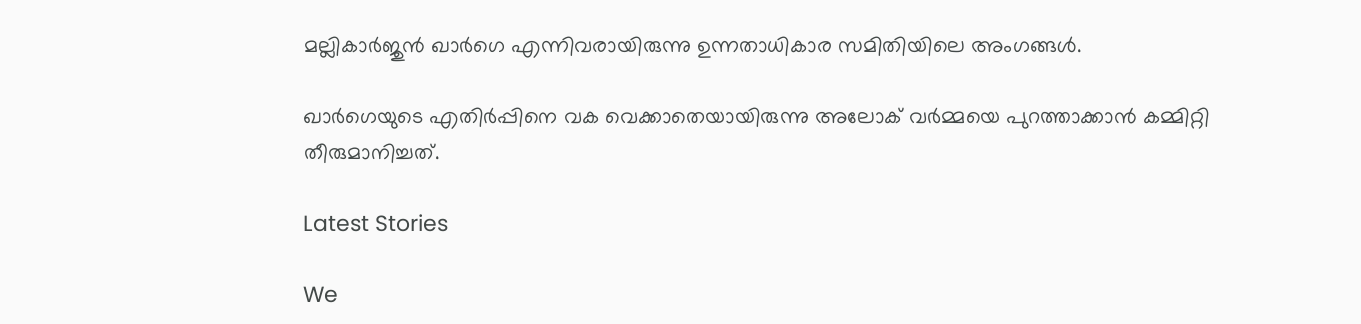മല്ലികാര്‍ജുന്‍ ഖാര്‍ഗെ എന്നിവരായിരുന്നു ഉന്നതാധികാര സമിതിയിലെ അംഗങ്ങള്‍.

ഖാര്‍ഗെയുടെ എതിര്‍പ്പിനെ വക വെക്കാതെയായിരുന്നു അലോക് വര്‍മ്മയെ പുറത്താക്കാന്‍ കമ്മിറ്റി തീരുമാനിച്ചത്.

Latest Stories

We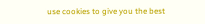use cookies to give you the best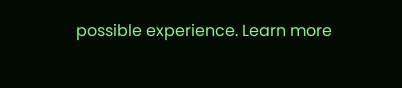possible experience. Learn more